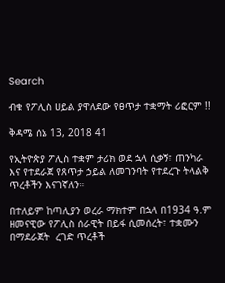Search

ብቁ የፖሊስ ሀይል ያዋለደው የፀጥታ ተቋማት ሪፎርም !!

ቅዳሜ ሰኔ 13, 2018 41

የኢትዮጵያ ፖሊስ ተቋም ታሪክ ወደ ኋላ ሲቃኝ፣ ጠንካራ እና የተደራጀ የጸጥታ ኃይል ለመገንባት የተደረጉ ትላልቅ ጥረቶችን እናገኛለን።

በተለይም ከጣሊያን ወረራ ማክተም በኋላ በ1934 ዓ.ም ዘመናዊው የፖሊስ ሰራዊት በይፋ ሲመሰረት፣ ተቋሙን በማደራጀት  ረገድ ጥረቶች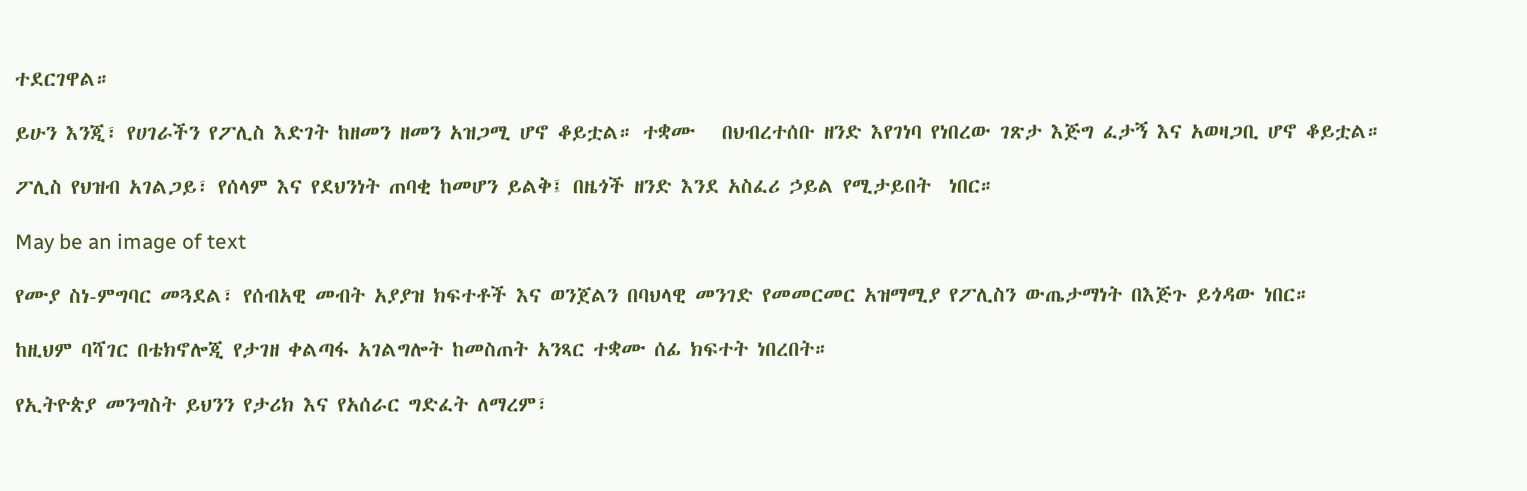ተደርገዋል።

ይሁን እንጂ፣ የሀገራችን የፖሊስ እድገት ከዘመን ዘመን አዝጋሚ ሆኖ ቆይቷል። ተቋሙ   በህብረተሰቡ ዘንድ እየገነባ የነበረው ገጽታ እጅግ ፈታኝ እና አወዛጋቢ ሆኖ ቆይቷል።

ፖሊስ የህዝብ አገልጋይ፣ የሰላም እና የደህንነት ጠባቂ ከመሆን ይልቅ፤ በዜጎች ዘንድ እንደ አስፈሪ ኃይል የሚታይበት  ነበር።

May be an image of text

የሙያ ስነ-ምግባር መጓደል፣ የሰብአዊ መብት አያያዝ ክፍተቶች እና ወንጀልን በባህላዊ መንገድ የመመርመር አዝማሚያ የፖሊስን ውጤታማነት በእጅጉ ይጎዳው ነበር።

ከዚህም ባሻገር በቴክኖሎጂ የታገዘ ቀልጣፋ አገልግሎት ከመስጠት አንጻር ተቋሙ ሰፊ ክፍተት ነበረበት።

የኢትዮጵያ መንግስት ይህንን የታሪክ እና የአሰራር ግድፈት ለማረም፣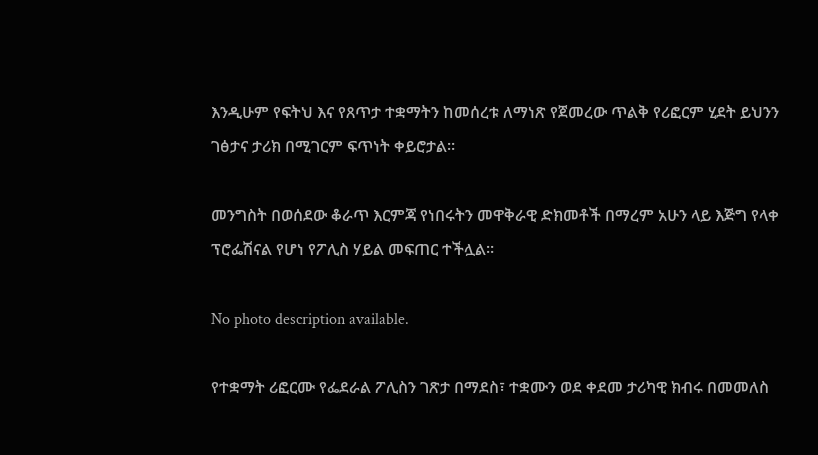እንዲሁም የፍትህ እና የጸጥታ ተቋማትን ከመሰረቱ ለማነጽ የጀመረው ጥልቅ የሪፎርም ሂደት ይህንን ገፅታና ታሪክ በሚገርም ፍጥነት ቀይሮታል።

መንግስት በወሰደው ቆራጥ እርምጃ የነበሩትን መዋቅራዊ ድክመቶች በማረም አሁን ላይ እጅግ የላቀ  ፕሮፌሽናል የሆነ የፖሊስ ሃይል መፍጠር ተችሏል።

No photo description available.

የተቋማት ሪፎርሙ የፌደራል ፖሊስን ገጽታ በማደስ፣ ተቋሙን ወደ ቀደመ ታሪካዊ ክብሩ በመመለስ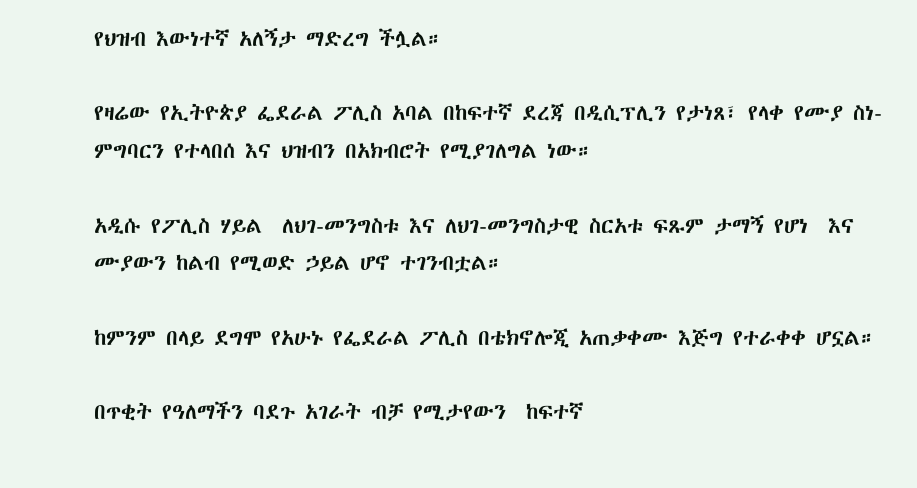የህዝብ እውነተኛ አለኝታ ማድረግ ችሏል።

የዛሬው የኢትዮጵያ ፌደራል ፖሊስ አባል በከፍተኛ ደረጃ በዲሲፕሊን የታነጸ፣ የላቀ የሙያ ስነ-ምግባርን የተላበሰ እና ህዝብን በአክብሮት የሚያገለግል ነው።

አዲሱ የፖሊስ ሃይል  ለህገ-መንግስቱ እና ለህገ-መንግስታዊ ስርአቱ ፍጹም ታማኝ የሆነ  እና ሙያውን ከልብ የሚወድ ኃይል ሆኖ ተገንብቷል።

ከምንም በላይ ደግሞ የአሁኑ የፌደራል ፖሊስ በቴክኖሎጂ አጠቃቀሙ እጅግ የተራቀቀ ሆኗል።

በጥቂት የዓለማችን ባደጉ አገራት ብቻ የሚታየውን  ከፍተኛ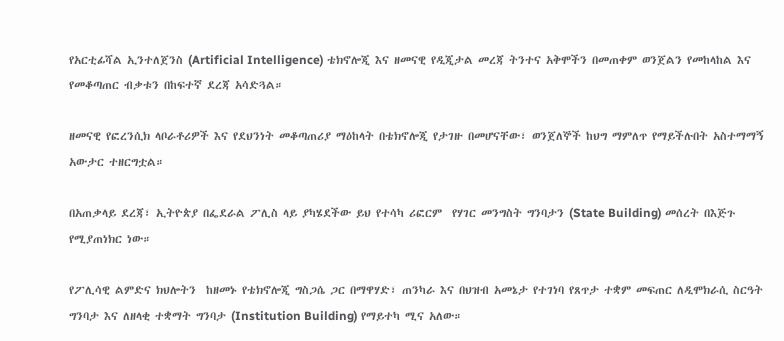የአርቲፊሻል ኢንተለጀንስ (Artificial Intelligence) ቴክኖሎጂ እና ዘመናዊ የዲጂታል መረጃ ትንተና አቅሞችን በመጠቀም ወንጀልን የመከላከል እና የመቆጣጠር ብቃቱን በከፍተኛ ደረጃ አሳድጓል።

ዘመናዊ የፎረንሲክ ላቦራቶሪዎች እና የደህንነት መቆጣጠሪያ ማዕከላት በቴክኖሎጂ የታገዙ በመሆናቸው፣ ወንጀለኞች ከህግ ማምለጥ የማይችሉበት አስተማማኝ አውታር ተዘርግቷል።

በአጠቃላይ ደረጃ፣ ኢትዮጵያ በፌደራል ፖሊስ ላይ ያካሄደችው ይህ የተሳካ ሪፎርም  የሃገር መንግስት ግንባታን (State Building) መሰረት በእጅጉ የሚያጠነክር ነው።

የፖሊሳዊ ልምድና ክህሎትን  ከዘመኑ የቴክኖሎጂ ግስጋሴ ጋር በማዋሃድ፣ ጠንካራ እና በህዝብ አመኔታ የተገነባ የጸጥታ ተቋም መፍጠር ለዲሞክራሲ ስርዓት ግንባታ እና ለዘላቂ ተቋማት ግንባታ (Institution Building) የማይተካ ሚና አለው።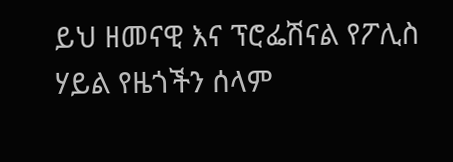ይህ ዘመናዊ እና ፕሮፌሽናል የፖሊስ ሃይል የዜጎችን ሰላም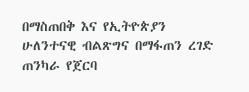በማስጠበቅ እና የኢትዮጵያን ሁለንተናዊ ብልጽግና በማፋጠን ረገድ ጠንካራ የጀርባ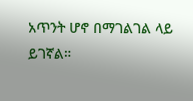አጥንት ሆኖ በማገልገል ላይ ይገኛል።